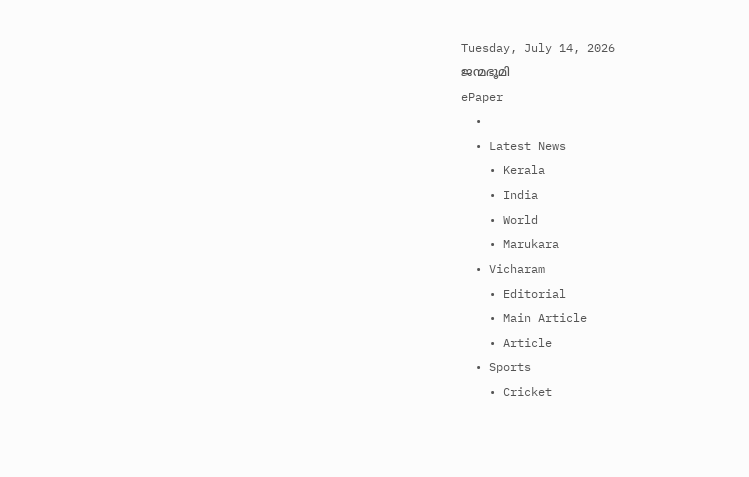Tuesday, July 14, 2026
ജന്മഭൂമി
ePaper
  •
  • Latest News
    • Kerala
    • India
    • World
    • Marukara
  • Vicharam
    • Editorial
    • Main Article
    • Article
  • Sports
    • Cricket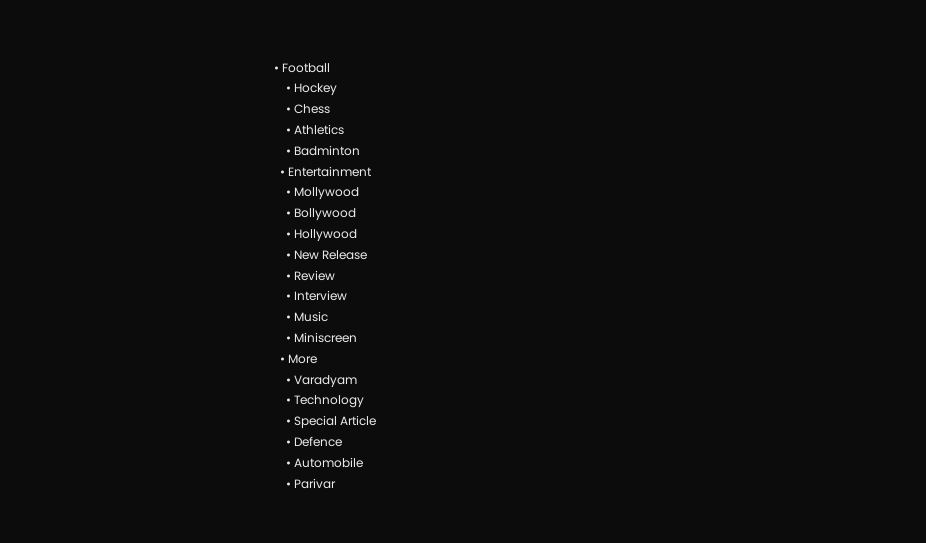• Football
    • Hockey
    • Chess
    • Athletics
    • Badminton
  • Entertainment
    • Mollywood
    • Bollywood
    • Hollywood
    • New Release
    • Review
    • Interview
    • Music
    • Miniscreen
  • More
    • Varadyam
    • Technology
    • Special Article
    • Defence
    • Automobile
    • Parivar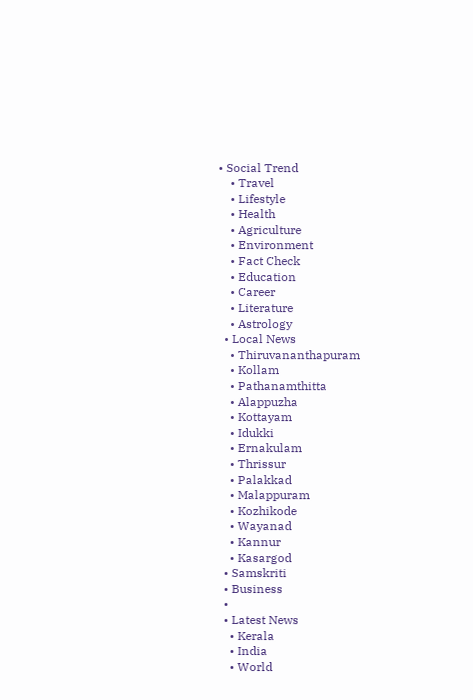• Social Trend
    • Travel
    • Lifestyle
    • Health
    • Agriculture
    • Environment
    • Fact Check
    • Education
    • Career
    • Literature
    • Astrology
  • Local News
    • Thiruvananthapuram
    • Kollam
    • Pathanamthitta
    • Alappuzha
    • Kottayam
    • Idukki
    • Ernakulam
    • Thrissur
    • Palakkad
    • Malappuram
    • Kozhikode
    • Wayanad
    • Kannur
    • Kasargod
  • Samskriti
  • Business
  •
  • Latest News
    • Kerala
    • India
    • World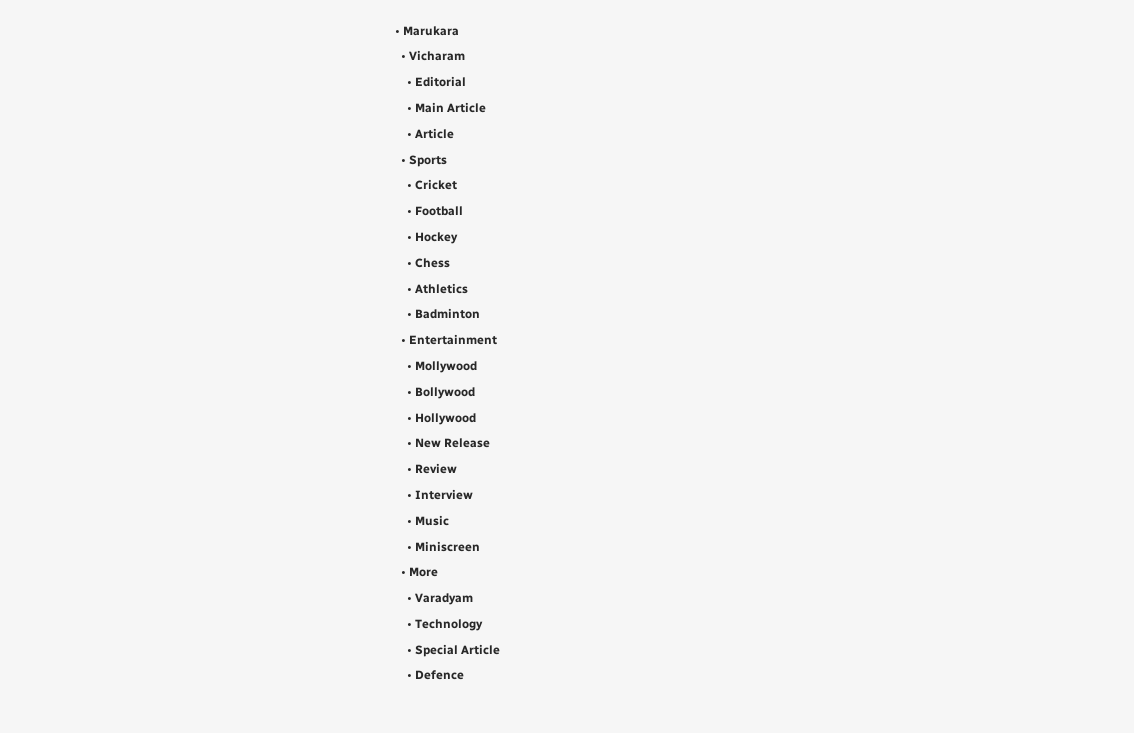• Marukara
  • Vicharam
    • Editorial
    • Main Article
    • Article
  • Sports
    • Cricket
    • Football
    • Hockey
    • Chess
    • Athletics
    • Badminton
  • Entertainment
    • Mollywood
    • Bollywood
    • Hollywood
    • New Release
    • Review
    • Interview
    • Music
    • Miniscreen
  • More
    • Varadyam
    • Technology
    • Special Article
    • Defence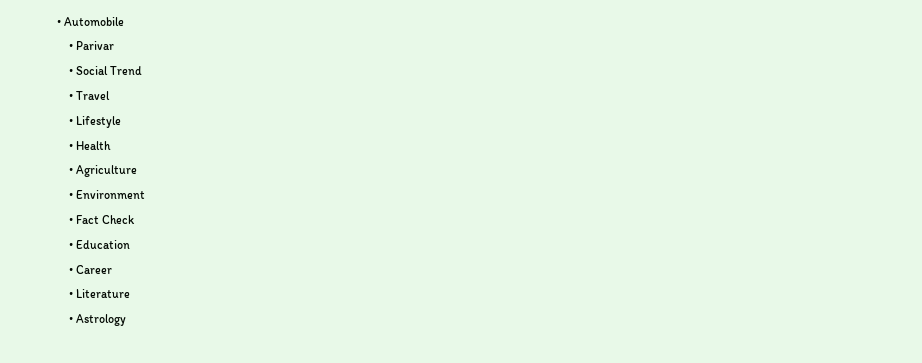• Automobile
    • Parivar
    • Social Trend
    • Travel
    • Lifestyle
    • Health
    • Agriculture
    • Environment
    • Fact Check
    • Education
    • Career
    • Literature
    • Astrology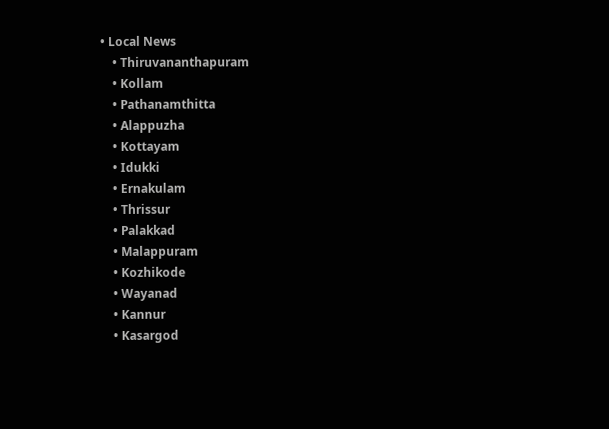• Local News
    • Thiruvananthapuram
    • Kollam
    • Pathanamthitta
    • Alappuzha
    • Kottayam
    • Idukki
    • Ernakulam
    • Thrissur
    • Palakkad
    • Malappuram
    • Kozhikode
    • Wayanad
    • Kannur
    • Kasargod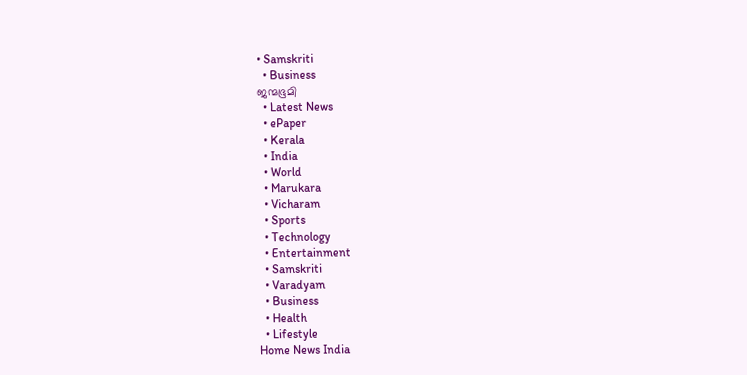• Samskriti
  • Business
ജന്മഭൂമി
  • Latest News
  • ePaper
  • Kerala
  • India
  • World
  • Marukara
  • Vicharam
  • Sports
  • Technology
  • Entertainment
  • Samskriti
  • Varadyam
  • Business
  • Health
  • Lifestyle
Home News India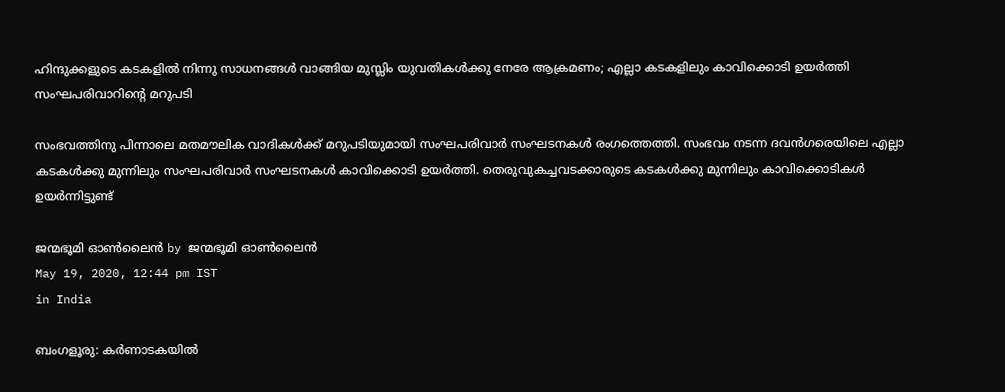ഹിന്ദുക്കളുടെ കടകളില്‍ നിന്നു സാധനങ്ങള്‍ വാങ്ങിയ മുസ്ലിം യുവതികള്‍ക്കു നേരേ ആക്രമണം; എല്ലാ കടകളിലും കാവിക്കൊടി ഉയര്‍ത്തി സംഘപരിവാറിന്റെ മറുപടി

സംഭവത്തിനു പിന്നാലെ മതമൗലിക വാദികള്‍ക്ക് മറുപടിയുമായി സംഘപരിവാര്‍ സംഘടനകള്‍ രംഗത്തെത്തി. സംഭവം നടന്ന ദവന്‍ഗരെയിലെ എല്ലാ കടകള്‍ക്കു മുന്നിലും സംഘപരിവാര്‍ സംഘടനകള്‍ കാവിക്കൊടി ഉയര്‍ത്തി. തെരുവുകച്ചവടക്കാരുടെ കടകള്‍ക്കു മുന്നിലും കാവിക്കൊടികള്‍ ഉയര്‍ന്നിട്ടുണ്ട്

ജന്മഭൂമി ഓണ്‍ലൈന്‍ by ജന്മഭൂമി ഓണ്‍ലൈന്‍
May 19, 2020, 12:44 pm IST
in India

ബംഗളൂരു: കര്‍ണാടകയില്‍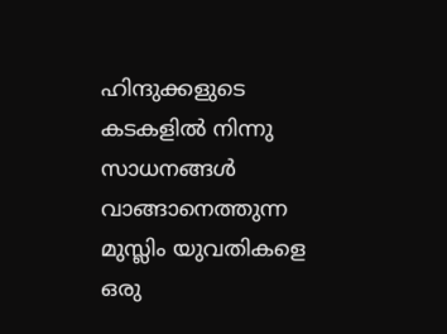ഹിന്ദുക്കളുടെ കടകളില്‍ നിന്നു സാധനങ്ങള്‍ വാങ്ങാനെത്തുന്ന മുസ്ലിം യുവതികളെ ഒരു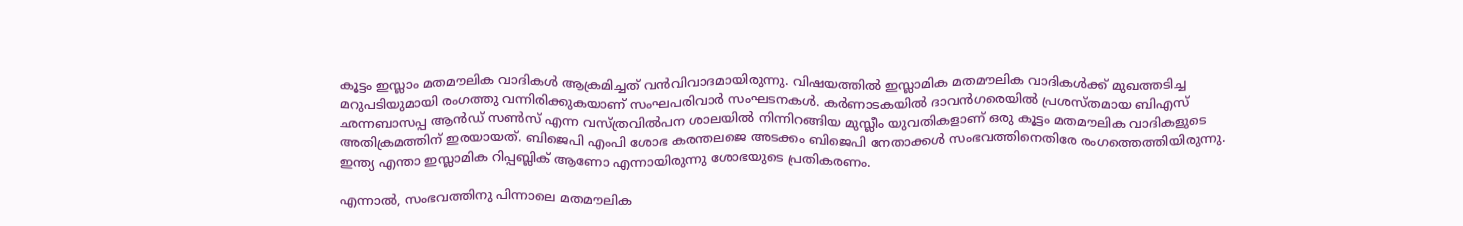കൂട്ടം ഇസ്ലാം മതമൗലിക വാദികള്‍ ആക്രമിച്ചത് വന്‍വിവാദമായിരുന്നു. വിഷയത്തില്‍ ഇസ്ലാമിക മതമൗലിക വാദികള്‍ക്ക് മുഖത്തടിച്ച മറുപടിയുമായി രംഗത്തു വന്നിരിക്കുകയാണ് സംഘപരിവാര്‍ സംഘടനകള്‍. കര്‍ണാടകയില്‍ ദാവന്‍ഗരെയില്‍ പ്രശസ്തമായ ബിഎസ് ഛന്നബാസപ്പ ആന്‍ഡ് സണ്‍സ് എന്ന വസ്ത്രവില്‍പന ശാലയില്‍ നിന്നിറങ്ങിയ മുസ്ലീം യുവതികളാണ് ഒരു കൂട്ടം മതമൗലിക വാദികളുടെ അതിക്രമത്തിന് ഇരയായത്. ബിജെപി എംപി ശോഭ കരന്തലജെ അടക്കം ബിജെപി നേതാക്കള്‍ സംഭവത്തിനെതിരേ രംഗത്തെത്തിയിരുന്നു. ഇന്ത്യ എന്താ ഇസ്ലാമിക റിപ്പബ്ലിക് ആണോ എന്നായിരുന്നു ശോഭയുടെ പ്രതികരണം.

എന്നാല്‍, സംഭവത്തിനു പിന്നാലെ മതമൗലിക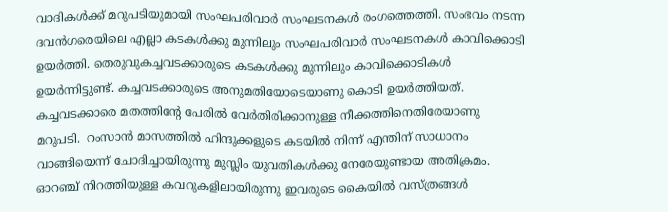വാദികള്‍ക്ക് മറുപടിയുമായി സംഘപരിവാര്‍ സംഘടനകള്‍ രംഗത്തെത്തി. സംഭവം നടന്ന ദവന്‍ഗരെയിലെ എല്ലാ കടകള്‍ക്കു മുന്നിലും സംഘപരിവാര്‍ സംഘടനകള്‍ കാവിക്കൊടി ഉയര്‍ത്തി. തെരുവുകച്ചവടക്കാരുടെ കടകള്‍ക്കു മുന്നിലും കാവിക്കൊടികള്‍ ഉയര്‍ന്നിട്ടുണ്ട്. കച്ചവടക്കാരുടെ അനുമതിയോടെയാണു കൊടി ഉയര്‍ത്തിയത്. കച്ചവടക്കാരെ മതത്തിന്റേ പേരില്‍ വേര്‍തിരിക്കാനുള്ള നീക്കത്തിനെതിരേയാണു മറുപടി.  റംസാന്‍ മാസത്തില്‍ ഹിന്ദുക്കളുടെ കടയില്‍ നിന്ന് എന്തിന് സാധാനം വാങ്ങിയെന്ന് ചോദിച്ചായിരുന്നു മുസ്ലിം യുവതികള്‍ക്കു നേരേയുണ്ടായ അതിക്രമം. ഓറഞ്ച് നിറത്തിയുള്ള കവറുകളിലായിരുന്നു ഇവരുടെ കൈയില്‍ വസ്ത്രങ്ങള്‍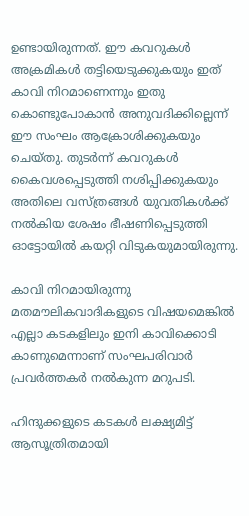ഉണ്ടായിരുന്നത്. ഈ കവറുകള്‍ അക്രമികള്‍ തട്ടിയെടുക്കുകയും ഇത് കാവി നിറമാണെന്നും ഇതു കൊണ്ടുപോകാന്‍ അനുവദിക്കില്ലെന്ന് ഈ സംഘം ആക്രോശിക്കുകയും ചെയ്തു. തുടര്‍ന്ന് കവറുകള്‍ കൈവശപ്പെടുത്തി നശിപ്പിക്കുകയും അതിലെ വസ്ത്രങ്ങള്‍ യുവതികള്‍ക്ക് നല്‍കിയ ശേഷം ഭീഷണിപ്പെടുത്തി ഓട്ടോയില്‍ കയറ്റി വിടുകയുമായിരുന്നു.

കാവി നിറമായിരുന്നു മതമൗലികവാദികളുടെ വിഷയമെങ്കില്‍ എല്ലാ കടകളിലും ഇനി കാവിക്കൊടി കാണുമെന്നാണ് സംഘപരിവാര്‍ പ്രവര്‍ത്തകര്‍ നല്‍കുന്ന മറുപടി.

ഹിന്ദുക്കളുടെ കടകള്‍ ലക്ഷ്യമിട്ട് ആസൂത്രിതമായി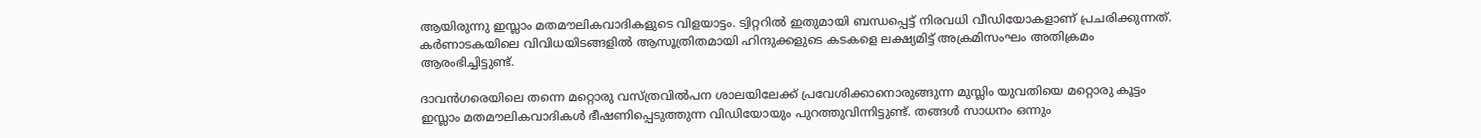ആയിരുന്നു ഇസ്ലാം മതമൗലികവാദികളുടെ വിളയാട്ടം. ട്വിറ്ററില്‍ ഇതുമായി ബന്ധപ്പെട്ട് നിരവധി വീഡിയോകളാണ് പ്രചരിക്കുന്നത്. കര്‍ണാടകയിലെ വിവിധയിടങ്ങളില്‍ ആസൂത്രിതമായി ഹിന്ദുക്കളുടെ കടകളെ ലക്ഷ്യമിട്ട് അക്രമിസംഘം അതിക്രമം ആരംഭിച്ചിട്ടുണ്ട്.

ദാവന്‍ഗരെയിലെ തന്നെ മറ്റൊരു വസ്ത്രവില്‍പന ശാലയിലേക്ക് പ്രവേശിക്കാനൊരുങ്ങുന്ന മുസ്ലിം യുവതിയെ മറ്റൊരു കൂട്ടം ഇസ്ലാം മതമൗലികവാദികള്‍ ഭീഷണിപ്പെടുത്തുന്ന വിഡിയോയും പുറത്തുവിന്നിട്ടുണ്ട്. തങ്ങള്‍ സാധനം ഒന്നും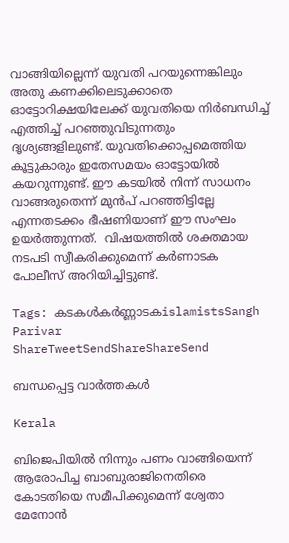വാങ്ങിയില്ലെന്ന് യുവതി പറയുന്നെങ്കിലും അതു കണക്കിലെടുക്കാതെ ഓട്ടോറിക്ഷയിലേക്ക് യുവതിയെ നിര്‍ബന്ധിച്ച് എത്തിച്ച് പറഞ്ഞുവിടുന്നതും ദൃശ്യങ്ങളിലുണ്ട്. യുവതിക്കൊപ്പമെത്തിയ കൂട്ടുകാരും ഇതേസമയം ഓട്ടോയില്‍ കയറുന്നുണ്ട്. ഈ കടയില്‍ നിന്ന് സാധനം വാങ്ങരുതെന്ന് മുന്‍പ് പറഞ്ഞിട്ടില്ലേ എന്നതടക്കം ഭീഷണിയാണ് ഈ സംഘം ഉയര്‍ത്തുന്നത്.  വിഷയത്തില്‍ ശക്തമായ നടപടി സ്വീകരിക്കുമെന്ന് കര്‍ണാടക പോലീസ് അറിയിച്ചിട്ടുണ്ട്.

Tags: കടകള്‍കര്‍ണ്ണാടകislamistsSangh Parivar
ShareTweetSendShareShareSend

ബന്ധപ്പെട്ട വാര്‍ത്തകള്‍

Kerala

ബിജെപിയില്‍ നിന്നും പണം വാങ്ങിയെന്ന് ആരോപിച്ച ബാബുരാജിനെതിരെ കോടതിയെ സമീപിക്കുമെന്ന് ശ്വേതാ മേനോന്‍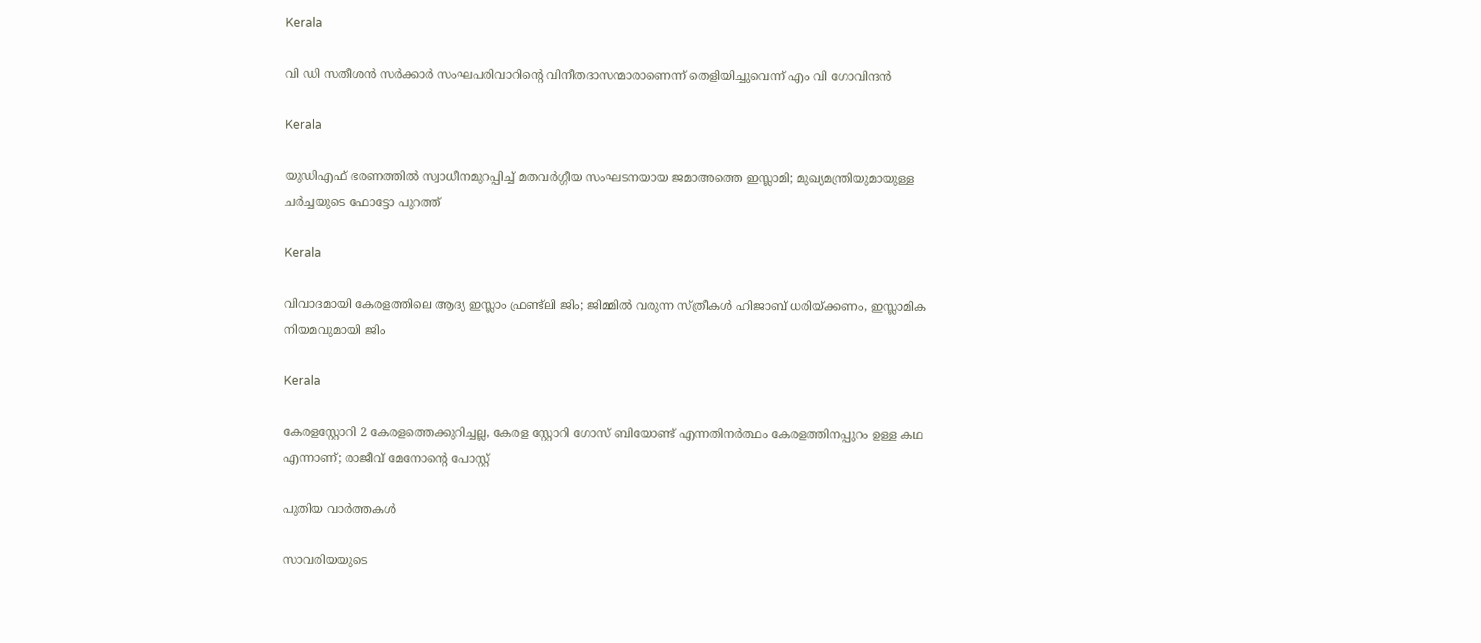Kerala

വി ഡി സതീശന്‍ സര്‍ക്കാര്‍ സംഘപരിവാറിന്റെ വിനീതദാസന്മാരാണെന്ന് തെളിയിച്ചുവെന്ന് എം വി ഗോവിന്ദന്‍

Kerala

യുഡിഎഫ് ഭരണത്തില്‍ സ്വാധീനമുറപ്പിച്ച് മതവര്‍ഗ്ഗീയ സംഘടനയായ ജമാഅത്തെ ഇസ്ലാമി; മുഖ്യമന്ത്രിയുമായുള്ള ചര്‍ച്ചയുടെ ഫോട്ടോ പുറത്ത്

Kerala

വിവാദമായി കേരളത്തിലെ ആദ്യ ഇസ്ലാം ഫ്രണ്ട്ലി ജിം; ജിമ്മില്‍ വരുന്ന സ്ത്രീകള്‍ ഹിജാബ് ധരിയ്‌ക്കണം, ഇസ്ലാമിക നിയമവുമായി ജിം

Kerala

കേരളസ്റ്റോറി 2 കേരളത്തെക്കുറിച്ചല്ല, കേരള സ്റ്റോറി ഗോസ് ബിയോണ്ട് എന്നതിനര്‍ത്ഥം കേരളത്തിനപ്പുറം ഉള്ള കഥ എന്നാണ്; രാജീവ് മേനോന്റെ പോസ്റ്റ്

പുതിയ വാര്‍ത്തകള്‍

സാവരിയയുടെ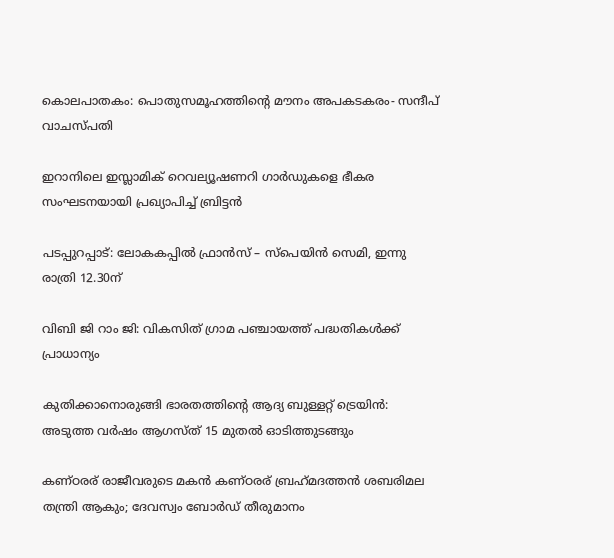കൊലപാതകം: പൊതുസമൂഹത്തിന്റെ മൗനം അപകടകരം- സന്ദീപ് വാചസ്പതി

ഇറാനിലെ ഇസ്ലാമിക് റെവല്യൂഷണറി ഗാർഡുകളെ ഭീകര സംഘടനയായി പ്രഖ്യാപിച്ച് ബ്രിട്ടൻ

പടപ്പുറപ്പാട്: ലോകകപ്പില്‍ ഫ്രാന്‍സ് – സ്‌പെയിന്‍ സെമി, ഇന്നു രാത്രി 12.30ന്

വിബി ജി റാം ജി: വികസിത് ഗ്രാമ പഞ്ചായത്ത് പദ്ധതികള്‍ക്ക് പ്രാധാന്യം

കുതിക്കാനൊരുങ്ങി ഭാരതത്തിന്റെ ആദ്യ ബുള്ളറ്റ് ട്രെയിന്‍: അടുത്ത വര്‍ഷം ആഗസ്ത് 15 മുതല്‍ ഓടിത്തുടങ്ങും

കണ്ഠരര് രാജീവരുടെ മകൻ കണ്ഠരര് ബ്രഹ്‌മദത്തന്‍ ശബരിമല തന്ത്രി ആകും; ദേവസ്വം ബോര്‍ഡ് തീരുമാനം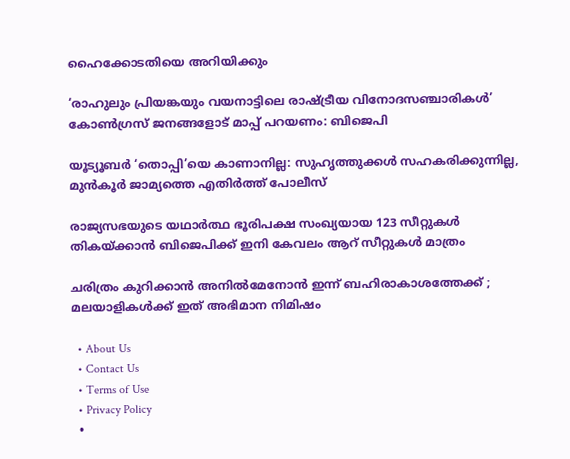ഹൈക്കോടതിയെ അറിയിക്കും

‘രാഹുലും പ്രിയങ്കയും വയനാട്ടിലെ രാഷ്‌ട്രീയ വിനോദസഞ്ചാരികള്‍’ കോണ്‍ഗ്രസ് ജനങ്ങളോട് മാപ്പ് പറയണം: ബിജെപി

യൂട്യൂബർ ‘തൊപ്പി’യെ കാണാനില്ല: സുഹൃത്തുക്കൾ സഹകരിക്കുന്നില്ല, മുൻകൂർ ജാമ്യത്തെ എതിർത്ത് പോലീസ്

രാജ്യസഭയുടെ യഥാർത്ഥ ഭൂരിപക്ഷ സംഖ്യയായ 123 സീറ്റുകൾ തികയ്‌ക്കാൻ ബിജെപിക്ക് ഇനി കേവലം ആറ് സീറ്റുകൾ മാത്രം

ചരിത്രം കുറിക്കാന്‍ അനിൽമേനോൻ ഇന്ന് ബഹിരാകാശത്തേക്ക് ; മലയാളികള്‍ക്ക് ഇത് അഭിമാന നിമിഷം

  • About Us
  • Contact Us
  • Terms of Use
  • Privacy Policy
  •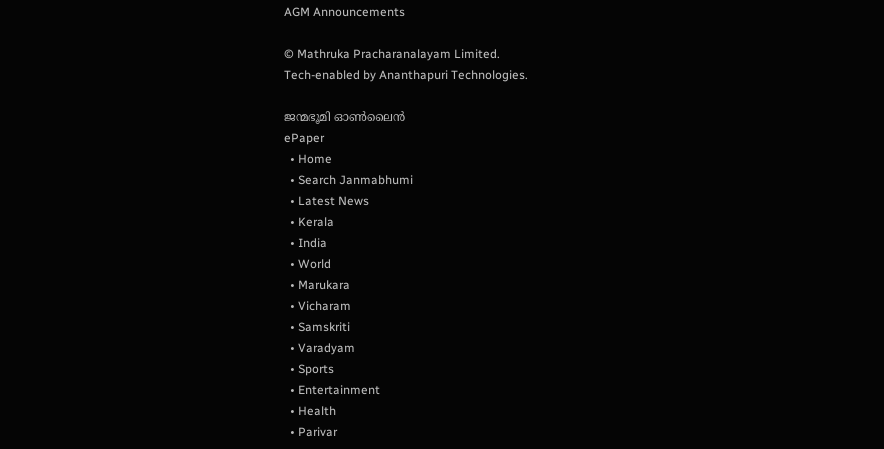AGM Announcements

© Mathruka Pracharanalayam Limited.
Tech-enabled by Ananthapuri Technologies.

ജന്മഭൂമി ഓണ്‍ലൈന്‍
ePaper
  • Home
  • Search Janmabhumi
  • Latest News
  • Kerala
  • India
  • World
  • Marukara
  • Vicharam
  • Samskriti
  • Varadyam
  • Sports
  • Entertainment
  • Health
  • Parivar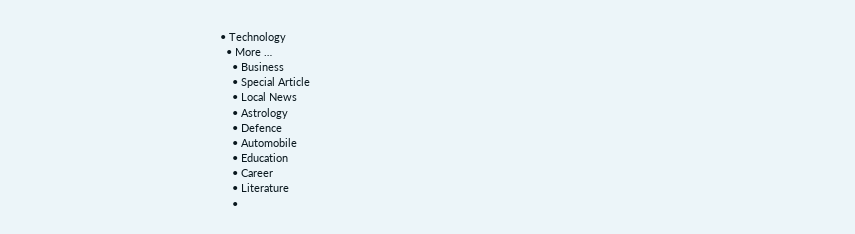• Technology
  • More …
    • Business
    • Special Article
    • Local News
    • Astrology
    • Defence
    • Automobile
    • Education
    • Career
    • Literature
    •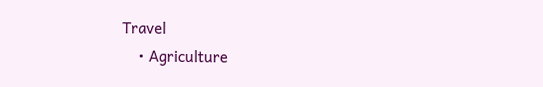Travel
    • Agriculture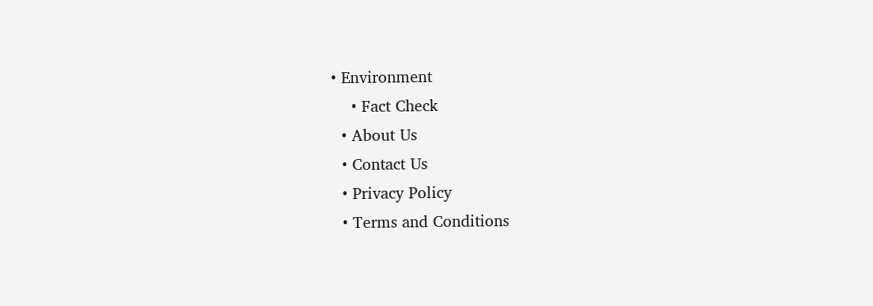• Environment
    • Fact Check
  • About Us
  • Contact Us
  • Privacy Policy
  • Terms and Conditions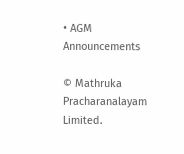• AGM Announcements

© Mathruka Pracharanalayam Limited.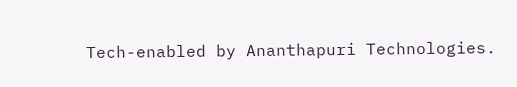Tech-enabled by Ananthapuri Technologies.